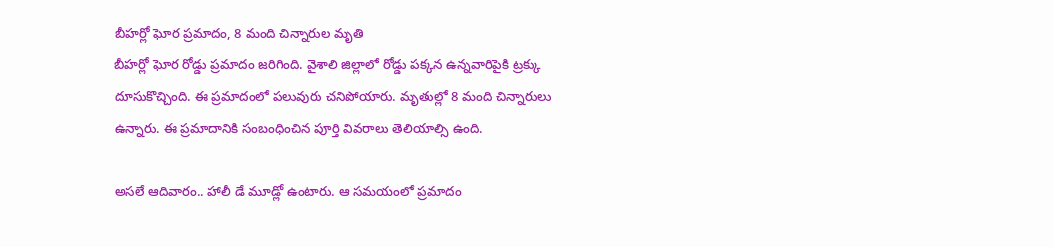బీహర్లో ఘోర ప్రమాదం, 8 మంది చిన్నారుల మృతి
బీహర్లో ఘోర రోడ్డు ప్రమాదం జరిగింది. వైశాలి జిల్లాలో రోడ్డు పక్కన ఉన్నవారిపైకి ట్రక్కు దూసుకొచ్చింది. ఈ ప్రమాదంలో పలువురు చనిపోయారు. మృతుల్లో 8 మంది చిన్నారులు ఉన్నారు. ఈ ప్రమాదానికి సంబంధించిన పూర్తి వివరాలు తెలియాల్సి ఉంది.

అసలే ఆదివారం.. హాలీ డే మూడ్లో ఉంటారు. ఆ సమయంలో ప్రమాదం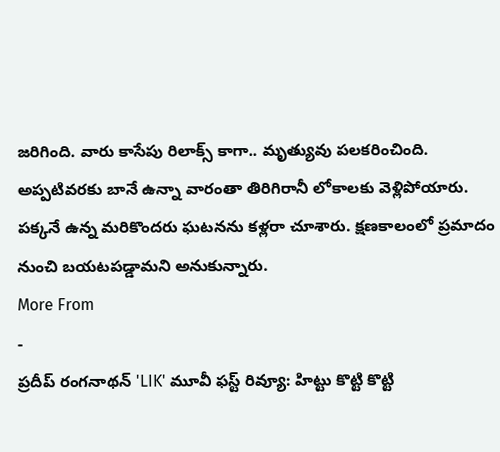జరిగింది. వారు కాసేపు రిలాక్స్ కాగా.. మృత్యువు పలకరించింది. అప్పటివరకు బానే ఉన్నా వారంతా తిరిగిరానీ లోకాలకు వెళ్లిపోయారు. పక్కనే ఉన్న మరికొందరు ఘటనను కళ్లరా చూశారు. క్షణకాలంలో ప్రమాదం నుంచి బయటపడ్డామని అనుకున్నారు.
More From
-
ప్రదీప్ రంగనాథన్ 'LIK' మూవీ ఫస్ట్ రివ్యూ: హిట్టు కొట్టి కొట్టి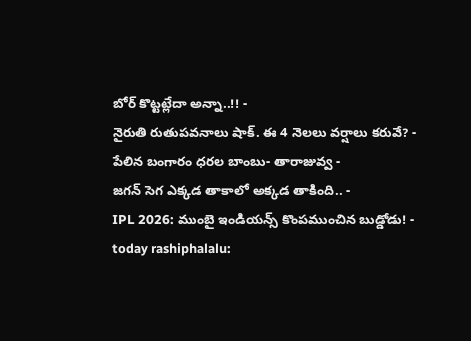బోర్ కొట్టట్లేదా అన్నా..!! -
నైరుతి రుతుపవనాలు షాక్. ఈ 4 నెలలు వర్షాలు కరువే? -
పేలిన బంగారం ధరల బాంబు- తారాజువ్వ -
జగన్ సెగ ఎక్కడ తాకాలో అక్కడ తాకింది.. -
IPL 2026: ముంబై ఇండియన్స్ కొంపముంచిన బుడ్డోడు! -
today rashiphalalu: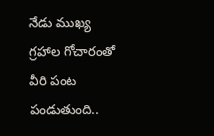నేడు ముఖ్య గ్రహాల గోచారంతో వీరి పంట పండుతుంది..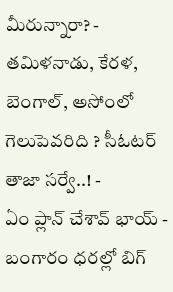మీరున్నారా? -
తమిళనాడు, కేరళ, బెంగాల్, అసోంలో గెలుపెవరిది ? సీఓటర్ తాజా సర్వే..! -
ఏం ప్లాన్ చేశావ్ భాయ్ -
బంగారం ధరల్లో బిగ్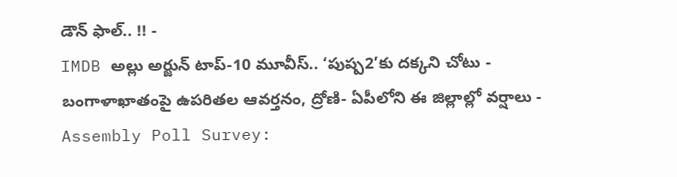డౌన్ ఫాల్.. !! -
IMDB అల్లు అర్జున్ టాప్-10 మూవీస్.. ‘పుష్ప2’కు దక్కని చోటు -
బంగాళాఖాతంపై ఉపరితల ఆవర్తనం, ద్రోణి- ఏపీలోని ఈ జిల్లాల్లో వర్షాలు -
Assembly Poll Survey: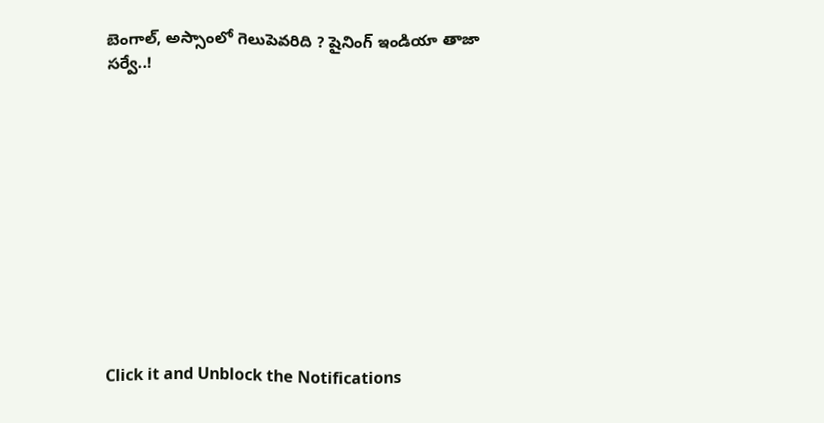బెంగాల్, అస్సాంలో గెలుపెవరిది ? షైనింగ్ ఇండియా తాజా సర్వే..!












Click it and Unblock the Notifications